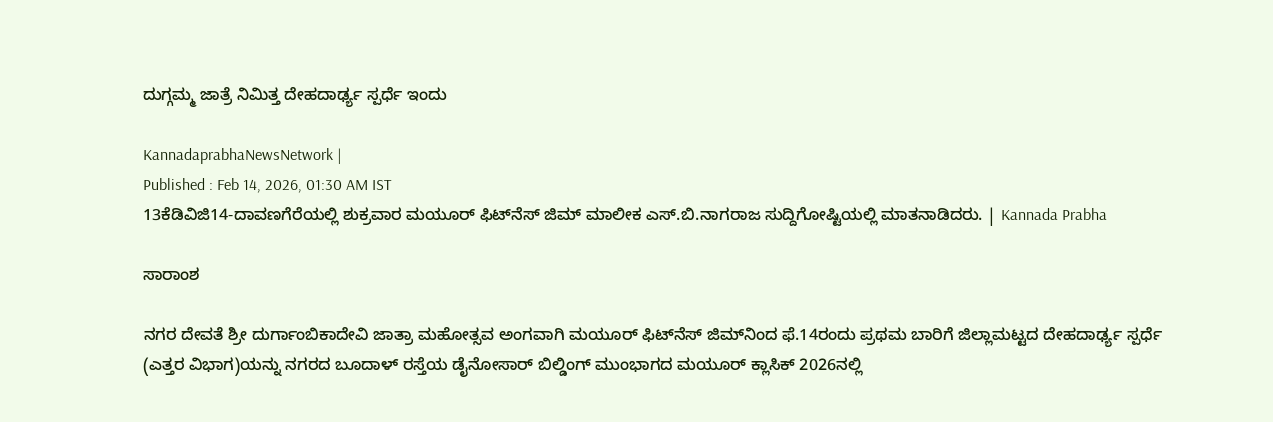ದುಗ್ಗಮ್ಮ ಜಾತ್ರೆ ನಿಮಿತ್ತ ದೇಹದಾರ್ಢ್ಯ ಸ್ಪರ್ಧೆ ಇಂದು

KannadaprabhaNewsNetwork |
Published : Feb 14, 2026, 01:30 AM IST
13ಕೆಡಿವಿಜಿ14-ದಾವಣಗೆರೆಯಲ್ಲಿ ಶುಕ್ರವಾರ ಮಯೂರ್ ಫಿಟ್‌ನೆಸ್ ಜಿಮ್ ಮಾಲೀಕ ಎಸ್.ಬಿ.ನಾಗರಾಜ ಸುದ್ದಿಗೋಷ್ಟಿಯಲ್ಲಿ ಮಾತನಾಡಿದರು. | Kannada Prabha

ಸಾರಾಂಶ

ನಗರ ದೇವತೆ ಶ್ರೀ ದುರ್ಗಾಂಬಿಕಾದೇವಿ ಜಾತ್ರಾ ಮಹೋತ್ಸವ ಅಂಗವಾಗಿ ಮಯೂರ್ ಫಿಟ್‌ನೆಸ್ ಜಿಮ್‌ನಿಂದ ಫೆ.14ರಂದು ಪ್ರಥಮ ಬಾರಿಗೆ ಜಿಲ್ಲಾಮಟ್ಟದ ದೇಹದಾರ್ಢ್ಯ ಸ್ಪರ್ಧೆ (ಎತ್ತರ ವಿಭಾಗ)ಯನ್ನು ನಗರದ ಬೂದಾಳ್ ರಸ್ತೆಯ ಡೈನೋಸಾರ್ ಬಿಲ್ಡಿಂಗ್‌ ಮುಂಭಾಗದ ಮಯೂರ್ ಕ್ಲಾಸಿಕ್ 2026ನಲ್ಲಿ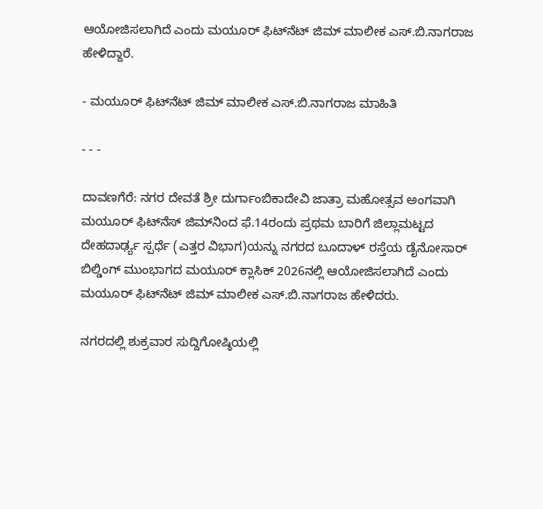ಆಯೋಜಿಸಲಾಗಿದೆ ಎಂದು ಮಯೂರ್ ಫಿಟ್‌ನೆಟ್‌ ಜಿಮ್ ಮಾಲೀಕ ಎಸ್.ಬಿ.ನಾಗರಾಜ ಹೇಳಿದ್ದಾರೆ.

- ಮಯೂರ್ ಫಿಟ್‌ನೆಟ್‌ ಜಿಮ್ ಮಾಲೀಕ ಎಸ್.ಬಿ.ನಾಗರಾಜ ಮಾಹಿತಿ

- - -

ದಾವಣಗೆರೆ: ನಗರ ದೇವತೆ ಶ್ರೀ ದುರ್ಗಾಂಬಿಕಾದೇವಿ ಜಾತ್ರಾ ಮಹೋತ್ಸವ ಅಂಗವಾಗಿ ಮಯೂರ್ ಫಿಟ್‌ನೆಸ್ ಜಿಮ್‌ನಿಂದ ಫೆ.14ರಂದು ಪ್ರಥಮ ಬಾರಿಗೆ ಜಿಲ್ಲಾಮಟ್ಟದ ದೇಹದಾರ್ಢ್ಯ ಸ್ಪರ್ಧೆ (ಎತ್ತರ ವಿಭಾಗ)ಯನ್ನು ನಗರದ ಬೂದಾಳ್ ರಸ್ತೆಯ ಡೈನೋಸಾರ್ ಬಿಲ್ಡಿಂಗ್‌ ಮುಂಭಾಗದ ಮಯೂರ್ ಕ್ಲಾಸಿಕ್ 2026ನಲ್ಲಿ ಆಯೋಜಿಸಲಾಗಿದೆ ಎಂದು ಮಯೂರ್ ಫಿಟ್‌ನೆಟ್‌ ಜಿಮ್ ಮಾಲೀಕ ಎಸ್.ಬಿ.ನಾಗರಾಜ ಹೇಳಿದರು.

ನಗರದಲ್ಲಿ ಶುಕ್ರವಾರ ಸುದ್ದಿಗೋಷ್ಠಿಯಲ್ಲಿ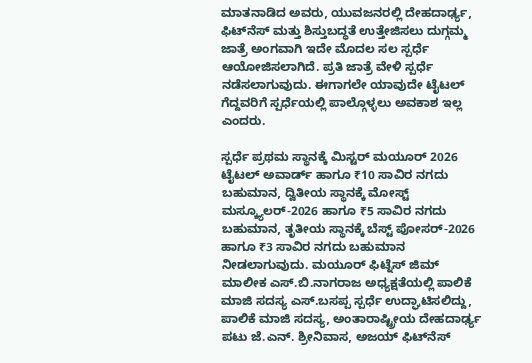ಮಾತನಾಡಿದ ಅವರು, ಯುವಜನರಲ್ಲಿ ದೇಹದಾರ್ಢ್ಯ, ಫಿಟ್‌ನೆಸ್‌ ಮತ್ತು ಶಿಸ್ತುಬದ್ಧತೆ ಉತ್ತೇಜಿಸಲು ದುಗ್ಗಮ್ಮ ಜಾತ್ರೆ ಅಂಗವಾಗಿ ಇದೇ ಮೊದಲ ಸಲ ಸ್ಪರ್ಧೆ ಆಯೋಜಿಸಲಾಗಿದೆ. ಪ್ರತಿ ಜಾತ್ರೆ ವೇಳಿ ಸ್ಪರ್ಧೆ ನಡೆಸಲಾಗುವುದು. ಈಗಾಗಲೇ ಯಾವುದೇ ಟೈಟಲ್‌ ಗೆದ್ದವರಿಗೆ ಸ್ಪರ್ಧೆಯಲ್ಲಿ ಪಾಲ್ಗೊಳ್ಳಲು ಅವಕಾಶ ಇಲ್ಲ ಎಂದರು.

ಸ್ಪರ್ಧೆ ಪ್ರಥಮ ಸ್ಥಾನಕ್ಕೆ ಮಿಸ್ಟರ್ ಮಯೂರ್ 2026 ಟೈಟಲ್‌ ಅವಾರ್ಡ್ ಹಾಗೂ ₹10 ಸಾವಿರ ನಗದು ಬಹುಮಾನ, ದ್ವಿತೀಯ ಸ್ಥಾನಕ್ಕೆ ಮೋಸ್ಟ್ ಮಸ್ಕ್ಯೂಲರ್‌-2026 ಹಾಗೂ ₹5 ಸಾವಿರ ನಗದು ಬಹುಮಾನ, ತೃತೀಯ ಸ್ಥಾನಕ್ಕೆ ಬೆಸ್ಟ್ ಪೋಸರ್-2026 ಹಾಗೂ ₹3 ಸಾವಿರ ನಗದು ಬಹುಮಾನ ನೀಡಲಾಗುವುದು. ಮಯೂರ್ ಫಿಟ್ನೆಸ್ ಜಿಮ್ ಮಾಲೀಕ ಎಸ್.ಬಿ.ನಾಗರಾಜ ಅಧ್ಯಕ್ಷತೆಯಲ್ಲಿ ಪಾಲಿಕೆ ಮಾಜಿ ಸದಸ್ಯ ಎಸ್.ಬಸಪ್ಪ ಸ್ಪರ್ಧೆ ಉದ್ಘಾಟಿಸಲಿದ್ದು, ಪಾಲಿಕೆ ಮಾಜಿ ಸದಸ್ಯ, ಅಂತಾರಾಷ್ಟ್ರೀಯ ದೇಹದಾರ್ಢ್ಯ ಪಟು ಜೆ.ಎನ್. ಶ್ರೀನಿವಾಸ, ಅಜಯ್ ಫಿಟ್‌ನೆಸ್‌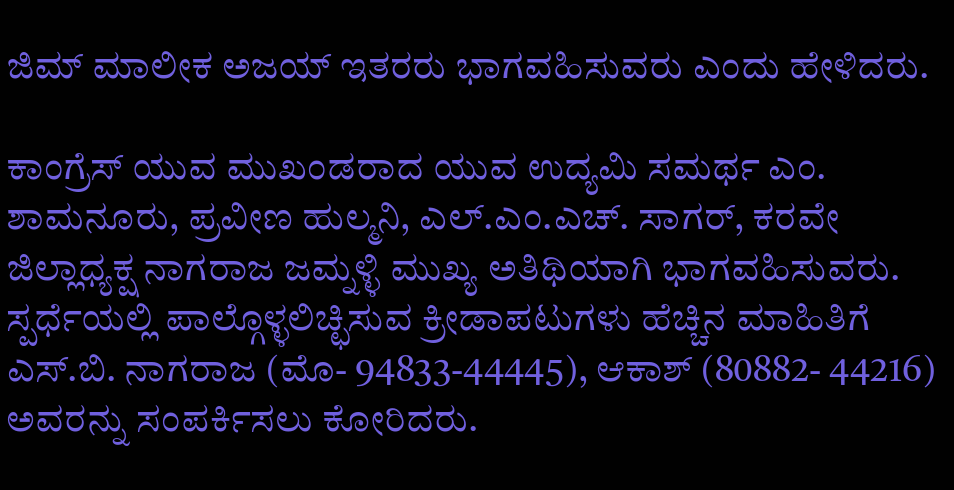ಜಿಮ್ ಮಾಲೀಕ ಅಜಯ್ ಇತರರು ಭಾಗವಹಿಸುವರು ಎಂದು ಹೇಳಿದರು.

ಕಾಂಗ್ರೆಸ್‌ ಯುವ ಮುಖಂಡರಾದ ಯುವ ಉದ್ಯಮಿ ಸಮರ್ಥ ಎಂ. ಶಾಮನೂರು, ಪ್ರವೀಣ ಹುಲ್ಮನಿ, ಎಲ್.ಎಂ.ಎಚ್. ಸಾಗರ್, ಕರವೇ ಜಿಲ್ಲಾಧ್ಯಕ್ಷ ನಾಗರಾಜ ಜಮ್ನಳ್ಳಿ ಮುಖ್ಯ ಅತಿಥಿಯಾಗಿ ಭಾಗವಹಿಸುವರು. ಸ್ಪರ್ಧೆಯಲ್ಲಿ ಪಾಲ್ಗೊಳ್ಳಲಿಚ್ಛಿಸುವ ಕ್ರೀಡಾಪಟುಗಳು ಹೆಚ್ಚಿನ ಮಾಹಿತಿಗೆ ಎಸ್.ಬಿ. ನಾಗರಾಜ (ಮೊ- 94833-44445), ಆಕಾಶ್ (80882- 44216) ಅವರನ್ನು ಸಂಪರ್ಕಿಸಲು ಕೋರಿದರು.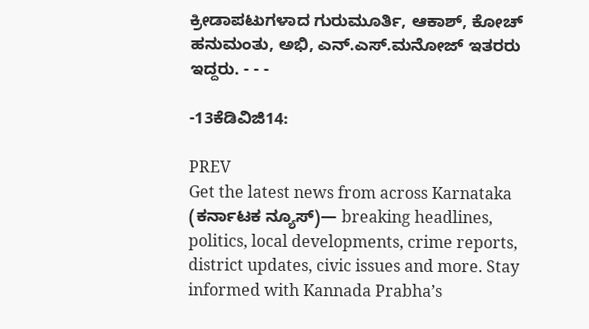ಕ್ರೀಡಾಪಟುಗಳಾದ ಗುರುಮೂರ್ತಿ, ಆಕಾಶ್, ಕೋಚ್‌ ಹನುಮಂತು, ಅಭಿ, ಎನ್.ಎಸ್.ಮನೋಜ್ ಇತರರು ಇದ್ದರು. - - -

-13ಕೆಡಿವಿಜಿ14:

PREV
Get the latest news from across Karnataka (ಕರ್ನಾಟಕ ನ್ಯೂಸ್)— breaking headlines, politics, local developments, crime reports, district updates, civic issues and more. Stay informed with Kannada Prabha’s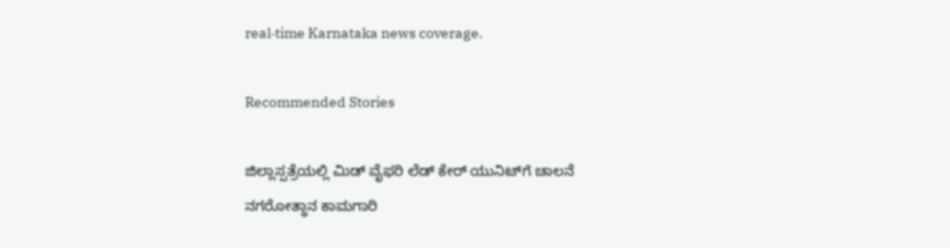real‑time Karnataka news coverage.

Recommended Stories

ಜಿಲ್ಲಾಸ್ಪತ್ರೆಯಲ್ಲಿ ಮಿಡ್ ವೈಫರಿ ಲೆಡ್ ಕೇರ್ ಯುನಿಟ್‌ಗೆ ಚಾಲನೆ
ನಗರೋತ್ಥಾನ ಕಾಮಗಾರಿ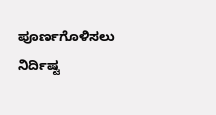ಪೂರ್ಣಗೊಳಿಸಲು ನಿರ್ದಿಷ್ಟ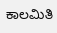ಕಾಲಮಿತಿ